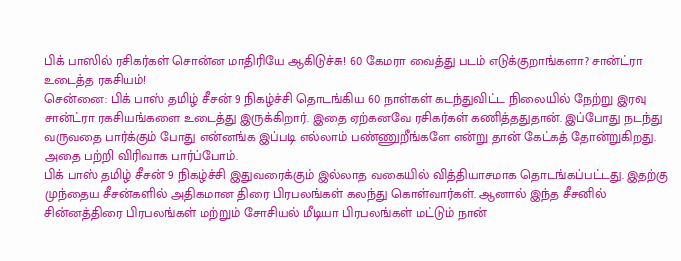பிக் பாஸில் ரசிகர்கள் சொன்ன மாதிரியே ஆகிடுச்சு! 60 கேமரா வைத்து படம் எடுக்குறாங்களா? சான்ட்ரா உடைத்த ரகசியம்!
சென்னை: பிக் பாஸ் தமிழ் சீசன் 9 நிகழ்ச்சி தொடங்கிய 60 நாள்கள் கடந்துவிட்ட நிலையில் நேற்று இரவு சான்ட்ரா ரகசியங்களை உடைத்து இருக்கிறார். இதை ஏற்கனவே ரசிகர்கள் கணித்ததுதான். இப்போது நடந்து வருவதை பார்க்கும் போது என்னங்க இப்படி எல்லாம் பண்ணுறீங்களே என்று தான் கேட்கத் தோன்றுகிறது. அதை பற்றி விரிவாக பார்ப்போம்.
பிக் பாஸ் தமிழ் சீசன் 9 நிகழ்ச்சி இதுவரைக்கும் இல்லாத வகையில் வித்தியாசமாக தொடங்கப்பட்டது. இதற்கு முந்தைய சீசன்களில் அதிகமான திரை பிரபலங்கள் கலந்து கொள்வார்கள். ஆனால் இந்த சீசனில் சின்னத்திரை பிரபலங்கள் மற்றும் சோசியல் மீடியா பிரபலங்கள் மட்டும் நான்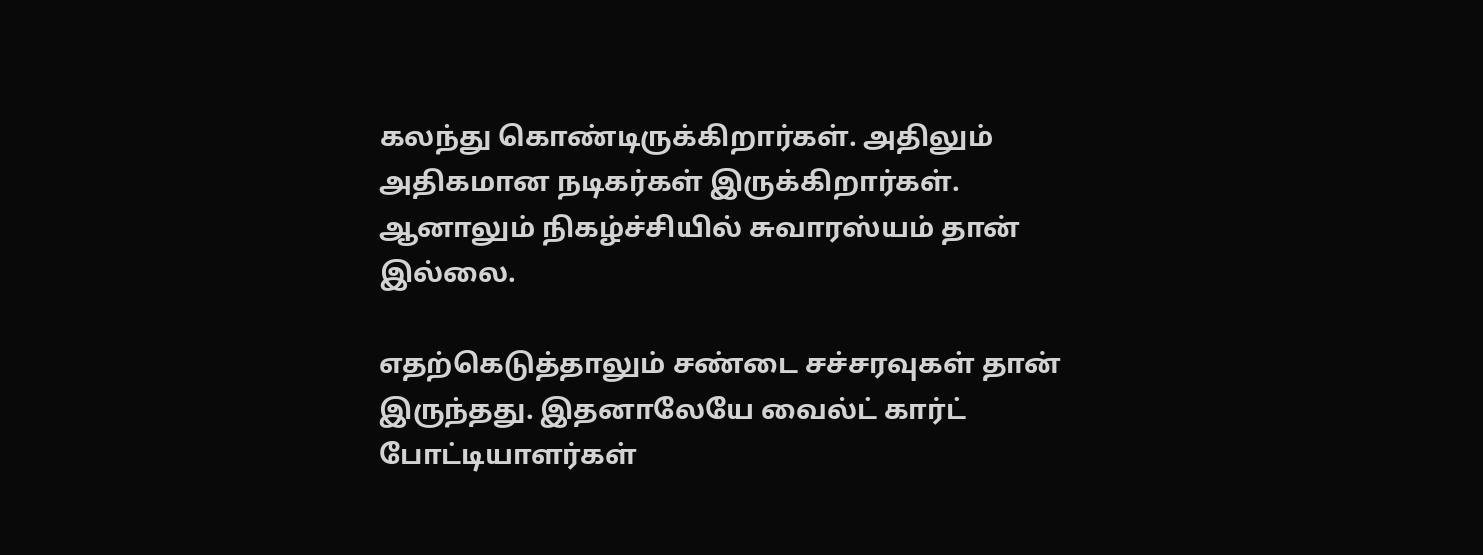கலந்து கொண்டிருக்கிறார்கள். அதிலும் அதிகமான நடிகர்கள் இருக்கிறார்கள். ஆனாலும் நிகழ்ச்சியில் சுவாரஸ்யம் தான் இல்லை.

எதற்கெடுத்தாலும் சண்டை சச்சரவுகள் தான் இருந்தது. இதனாலேயே வைல்ட் கார்ட் போட்டியாளர்கள்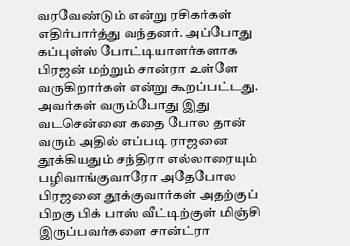வரவேண்டும் என்று ரசிகர்கள் எதிர்பார்த்து வந்தனர். அப்போது கப்புள்ஸ் போட்டியாளர்களாக பிரஜன் மற்றும் சான்ரா உள்ளே வருகிறார்கள் என்று கூறப்பட்டது. அவர்கள் வரும்போது இது வடசென்னை கதை போல தான் வரும் அதில் எப்படி ராஜனை தூக்கியதும் சந்திரா எல்லாரையும் பழிவாங்குவாரோ அதேபோல பிரஜனை தூக்குவார்கள் அதற்குப் பிறகு பிக் பாஸ் வீட்டிற்குள் மிஞ்சி இருப்பவர்களை சான்ட்ரா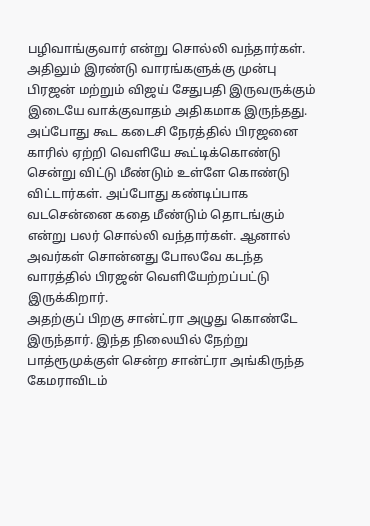பழிவாங்குவார் என்று சொல்லி வந்தார்கள்.
அதிலும் இரண்டு வாரங்களுக்கு முன்பு பிரஜன் மற்றும் விஜய் சேதுபதி இருவருக்கும் இடையே வாக்குவாதம் அதிகமாக இருந்தது. அப்போது கூட கடைசி நேரத்தில் பிரஜனை காரில் ஏற்றி வெளியே கூட்டிக்கொண்டு சென்று விட்டு மீண்டும் உள்ளே கொண்டு விட்டார்கள். அப்போது கண்டிப்பாக வடசென்னை கதை மீண்டும் தொடங்கும் என்று பலர் சொல்லி வந்தார்கள். ஆனால் அவர்கள் சொன்னது போலவே கடந்த வாரத்தில் பிரஜன் வெளியேற்றப்பட்டு இருக்கிறார்.
அதற்குப் பிறகு சான்ட்ரா அழுது கொண்டே இருந்தார். இந்த நிலையில் நேற்று பாத்ரூமுக்குள் சென்ற சான்ட்ரா அங்கிருந்த கேமராவிடம்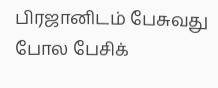பிரஜானிடம் பேசுவது போல பேசிக்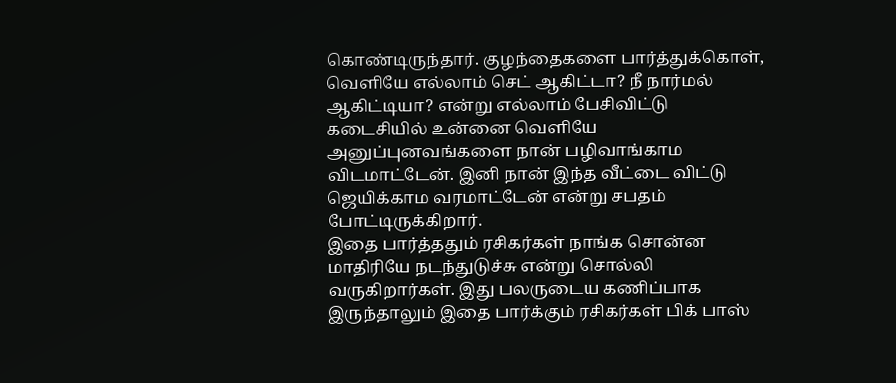கொண்டிருந்தார். குழந்தைகளை பார்த்துக்கொள், வெளியே எல்லாம் செட் ஆகிட்டா? நீ நார்மல் ஆகிட்டியா? என்று எல்லாம் பேசிவிட்டு கடைசியில் உன்னை வெளியே அனுப்புனவங்களை நான் பழிவாங்காம விடமாட்டேன். இனி நான் இந்த வீட்டை விட்டு ஜெயிக்காம வரமாட்டேன் என்று சபதம் போட்டிருக்கிறார்.
இதை பார்த்ததும் ரசிகர்கள் நாங்க சொன்ன மாதிரியே நடந்துடுச்சு என்று சொல்லி வருகிறார்கள். இது பலருடைய கணிப்பாக இருந்தாலும் இதை பார்க்கும் ரசிகர்கள் பிக் பாஸ்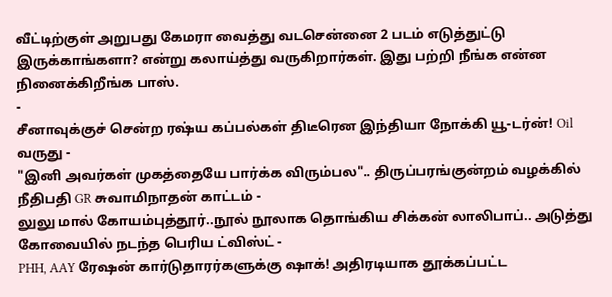வீட்டிற்குள் அறுபது கேமரா வைத்து வடசென்னை 2 படம் எடுத்துட்டு இருக்காங்களா? என்று கலாய்த்து வருகிறார்கள். இது பற்றி நீங்க என்ன நினைக்கிறீங்க பாஸ்.
-
சீனாவுக்குச் சென்ற ரஷ்ய கப்பல்கள் திடீரென இந்தியா நோக்கி யூ-டர்ன்! Oil வருது -
"இனி அவர்கள் முகத்தையே பார்க்க விரும்பல".. திருப்பரங்குன்றம் வழக்கில் நீதிபதி GR சுவாமிநாதன் காட்டம் -
லுலு மால் கோயம்புத்தூர்..நூல் நூலாக தொங்கிய சிக்கன் லாலிபாப்.. அடுத்து கோவையில் நடந்த பெரிய ட்விஸ்ட் -
PHH, AAY ரேஷன் கார்டுதாரர்களுக்கு ஷாக்! அதிரடியாக தூக்கப்பட்ட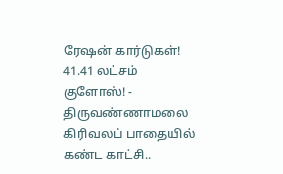ரேஷன் கார்டுகள்! 41.41 லட்சம் குளோஸ்! -
திருவண்ணாமலை கிரிவலப் பாதையில் கண்ட காட்சி..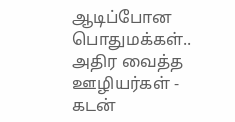ஆடிப்போன பொதுமக்கள்.. அதிர வைத்த ஊழியர்கள் -
கடன்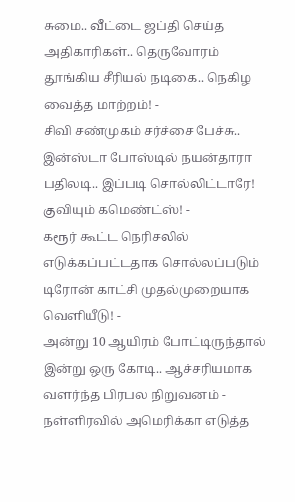சுமை.. வீட்டை ஜப்தி செய்த அதிகாரிகள்.. தெருவோரம் தூங்கிய சீரியல் நடிகை.. நெகிழ வைத்த மாற்றம்! -
சிவி சண்முகம் சர்ச்சை பேச்சு.. இன்ஸ்டா போஸ்டில் நயன்தாரா பதிலடி.. இப்படி சொல்லிட்டாரே! குவியும் கமெண்ட்ஸ்! -
கரூர் கூட்ட நெரிசலில் எடுக்கப்பட்டதாக சொல்லப்படும் டிரோன் காட்சி முதல்முறையாக வெளியீடு! -
அன்று 10 ஆயிரம் போட்டிருந்தால் இன்று ஒரு கோடி.. ஆச்சரியமாக வளர்ந்த பிரபல நிறுவனம் -
நள்ளிரவில் அமெரிக்கா எடுத்த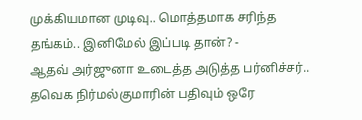முக்கியமான முடிவு.. மொத்தமாக சரிந்த தங்கம்.. இனிமேல் இப்படி தான்? -
ஆதவ் அர்ஜுனா உடைத்த அடுத்த பர்னிச்சர்.. தவெக நிர்மல்குமாரின் பதிவும் ஒரே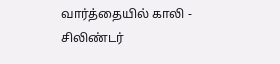வார்த்தையில் காலி -
சிலிண்டர்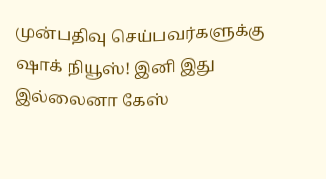முன்பதிவு செய்பவர்களுக்கு ஷாக் நியூஸ்! இனி இது இல்லைனா கேஸ்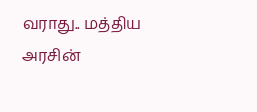வராது.. மத்திய அரசின்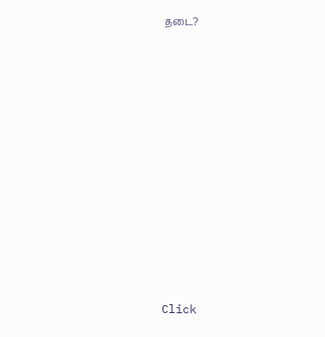தடை?












Click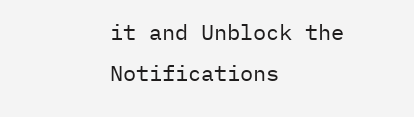it and Unblock the Notifications